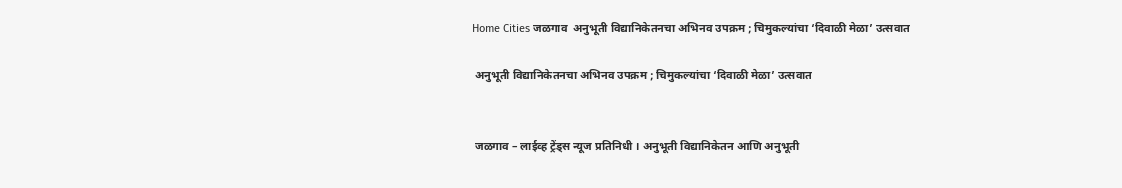Home Cities जळगाव  अनुभूती विद्यानिकेतनचा अभिनव उपक्रम ; चिमुकल्यांचा ‘दिवाळी मेळा’ उत्सवात

 अनुभूती विद्यानिकेतनचा अभिनव उपक्रम ; चिमुकल्यांचा ‘दिवाळी मेळा’ उत्सवात


 जळगाव – लाईव्ह ट्रेंड्स न्यूज प्रतिनिधी । अनुभूती विद्यानिकेतन आणि अनुभूती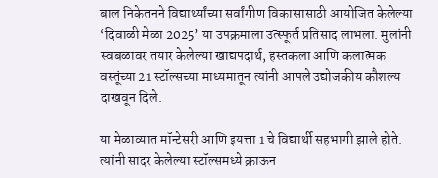बाल निकेतनने विद्यार्थ्यांच्या सर्वांगीण विकासासाठी आयोजित केलेल्या ‘दिवाळी मेळा 2025’ या उपक्रमाला उत्स्फूर्त प्रतिसाद लाभला. मुलांनी स्वबळावर तयार केलेल्या खाद्यपदार्थ, हस्तकला आणि कलात्मक वस्तूंच्या 21 स्टॉल्सच्या माध्यमातून त्यांनी आपले उद्योजकीय कौशल्य दाखवून दिले.

या मेळाव्यात मॉन्टेसरी आणि इयत्ता 1 चे विद्यार्थी सहभागी झाले होते. त्यांनी सादर केलेल्या स्टॉल्समध्ये क्राऊन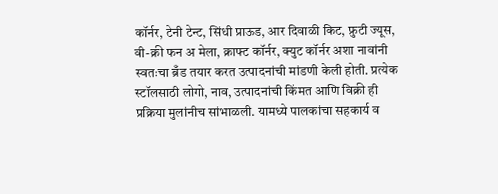कॉर्नर, टेनी टेन्ट, सिंधी प्राऊड, आर दिवाळी किट, फ्रुटी ज्यूस, वी-क्री फन अ मेला, क्राफ्ट कॉर्नर, क्युट कॉर्नर अशा नावांनी स्वतःचा ब्रँड तयार करत उत्पादनांची मांडणी केली होती. प्रत्येक स्टॉलसाठी लोगो, नाव, उत्पादनांची किंमत आणि विक्री ही प्रक्रिया मुलांनीच सांभाळली. यामध्ये पालकांचा सहकार्य व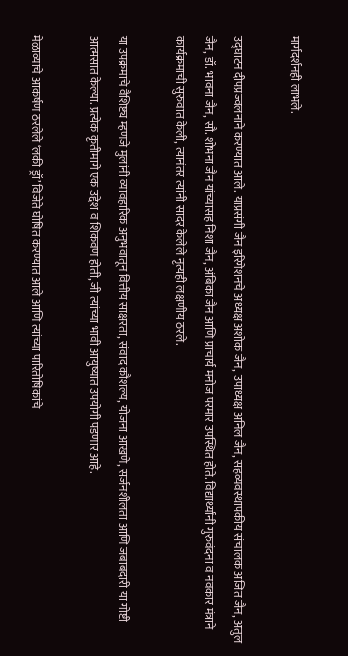मार्गदर्शनही लाभले.

उद्घाटन दीपप्रज्वलनाने करण्यात आले. याप्रसंगी जैन इरिगेशनचे अध्यक्ष अशोक जैन, उपाध्यक्ष अनिल जैन, सहव्यवस्थापकीय संचालक अजित जैन, अतुल जैन, डॉ. भावना जैन, सौ. शोभना जैन यांच्यासह निशा जैन, अंबिका जैन आणि प्राचार्य मनोज परमार उपस्थित होते. विद्यार्थ्यांनी गुरुवंदना व नवकार मंत्राने कार्यक्रमाची सुरुवात केली, त्यानंतर त्यांनी सादर केलेले नृत्यही लक्षणीय ठरले.

या उपक्रमाचे वैशिष्ट्य म्हणजे मुलांनी व्यावहारिक अनुभवातून वित्तीय साक्षरता, संवाद कौशल्य, योजना आखणे, सर्जनशीलता आणि जबाबदारी या गोष्टी आत्मसात केल्या. प्रत्येक कृतीमागे एक उद्देश व शिकवण होती, जी त्यांच्या भावी आयुष्यात उपयोगी पडणार आहे.

मेळाव्याचे आकर्षण ठरलेले ‘लकी ड्रॉ’ विजेते घोषित करण्यात आले आणि त्यांच्या पारितोषिकांचे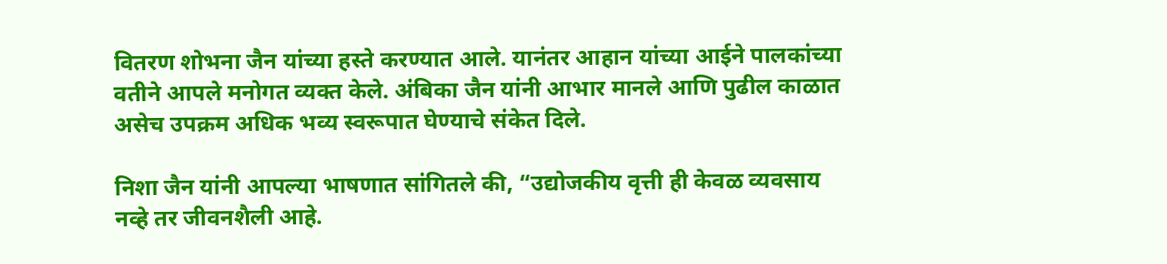वितरण शोभना जैन यांच्या हस्ते करण्यात आले. यानंतर आहान यांच्या आईने पालकांच्या वतीने आपले मनोगत व्यक्त केले. अंबिका जैन यांनी आभार मानले आणि पुढील काळात असेच उपक्रम अधिक भव्य स्वरूपात घेण्याचे संकेत दिले.

निशा जैन यांनी आपल्या भाषणात सांगितले की, “उद्योजकीय वृत्ती ही केवळ व्यवसाय नव्हे तर जीवनशैली आहे.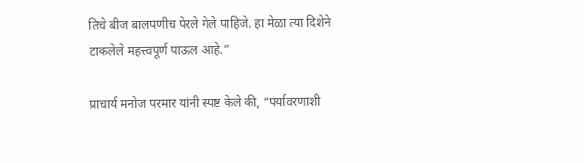तिचे बीज बालपणीच पेरले गेले पाहिजे. हा मेळा त्या दिशेने टाकलेले महत्त्वपूर्ण पाऊल आहे.”

प्राचार्य मनोज परमार यांनी स्पष्ट केले की, “पर्यावरणाशी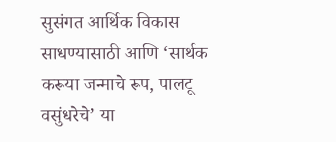सुसंगत आर्थिक विकास साधण्यासाठी आणि ‘सार्थक करूया जन्माचे रूप, पालटू वसुंधरेचे’ या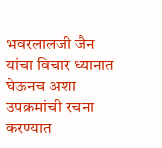भवरलालजी जैन यांचा विचार ध्यानात घेऊनच अशा उपक्रमांची रचना करण्यात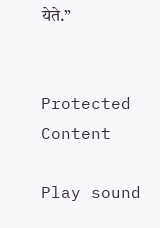येते.”


Protected Content

Play sound